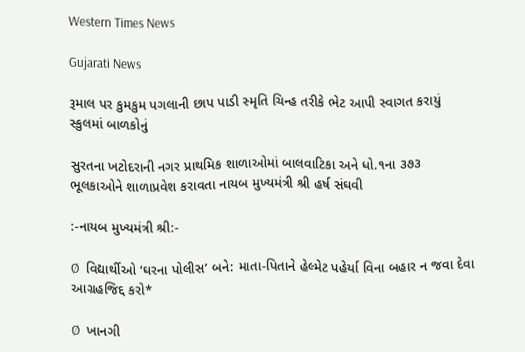Western Times News

Gujarati News

રૂમાલ પર કુમકુમ પગલાની છાપ પાડી સ્મૃતિ ચિન્હ તરીકે ભેટ આપી સ્વાગત કરાયું સ્કુલમાં બાળકોનું

સુરતના ખટોદરાની નગર પ્રાથમિક શાળાઓમાં બાલવાટિકા અને ધો.૧ના ૩૭૩ ભૂલકાઓને શાળાપ્રવેશ કરાવતા નાયબ મુખ્યમંત્રી શ્રી હર્ષ સંઘવી

:-નાયબ મુખ્યમંત્રી શ્રી:-

Ø  વિદ્યાર્થીઓ ‘ઘરના પોલીસ’ બને: માતા-પિતાને હેલ્મેટ પહેર્યા વિના બહાર ન જવા દેવા આગ્રહજિદ્દ કરો*

Ø  ખાનગી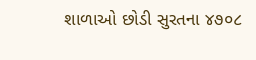શાળાઓ છોડી સુરતના ૪૭૦૮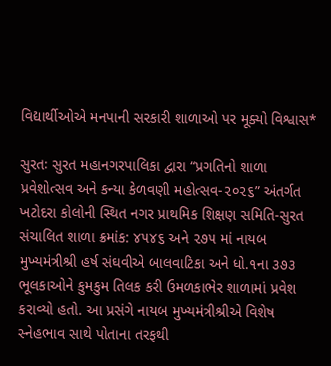વિદ્યાર્થીઓએ મનપાની સરકારી શાળાઓ પર મૂક્યો વિશ્વાસ*

સુરતઃ સુરત મહાનગરપાલિકા દ્વારા “પ્રગતિનો શાળા પ્રવેશોત્સવ અને કન્યા કેળવણી મહોત્સવ-૨૦૨૬” અંતર્ગત ખટોદરા કોલોની સ્થિત નગર પ્રાથમિક શિક્ષણ સમિતિ-સુરત સંચાલિત શાળા ક્રમાંક: ૪૫૪૬ અને ૨૭૫ માં નાયબ મુખ્યમંત્રીશ્રી હર્ષ સંઘવીએ બાલવાટિકા અને ધો.૧ના ૩૭૩ ભૂલકાઓને કુમકુમ તિલક કરી ઉમળકાભેર શાળામાં પ્રવેશ કરાવ્યો હતો. આ પ્રસંગે નાયબ મુખ્યમંત્રીશ્રીએ વિશેષ સ્નેહભાવ સાથે પોતાના તરફથી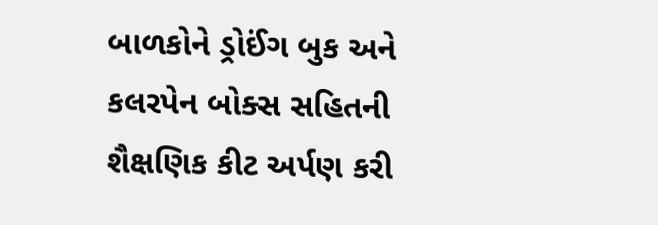બાળકોને ડ્રોઈંગ બુક અને કલરપેન બોક્સ સહિતની શૈક્ષણિક કીટ અર્પણ કરી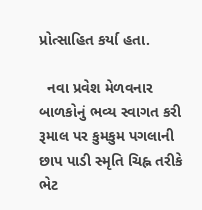પ્રોત્સાહિત કર્યા હતા.

  નવા પ્રવેશ મેળવનાર બાળકોનું ભવ્ય સ્વાગત કરી રૂમાલ પર કુમકુમ પગલાની છાપ પાડી સ્મૃતિ ચિહ્ન તરીકે ભેટ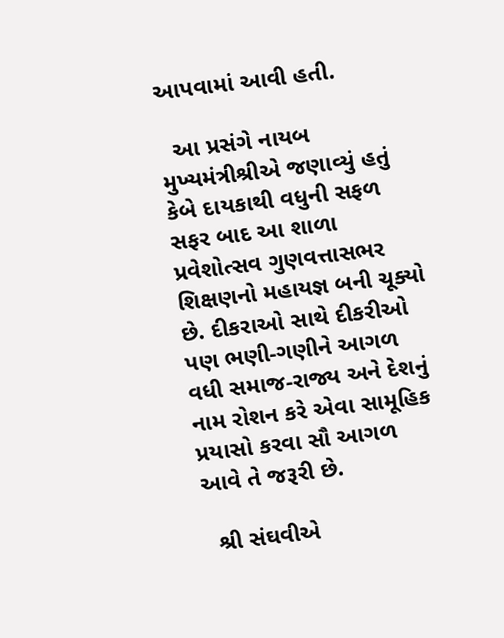આપવામાં આવી હતી.

  આ પ્રસંગે નાયબ મુખ્યમંત્રીશ્રીએ જણાવ્યું હતું કેબે દાયકાથી વધુની સફળ સફર બાદ આ શાળા પ્રવેશોત્સવ ગુણવત્તાસભર શિક્ષણનો મહાયજ્ઞ બની ચૂક્યો છે. દીકરાઓ સાથે દીકરીઓ પણ ભણી-ગણીને આગળ વધી સમાજ-રાજ્ય અને દેશનું નામ રોશન કરે એવા સામૂહિક પ્રયાસો કરવા સૌ આગળ આવે તે જરૂરી છે.

  શ્રી સંઘવીએ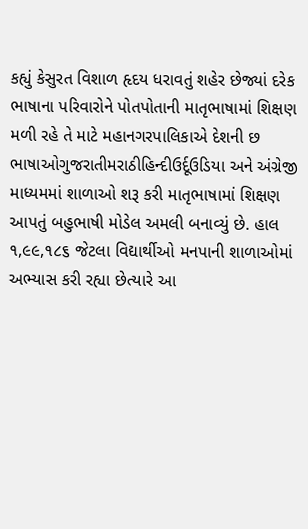કહ્યું કેસુરત વિશાળ હૃદય ધરાવતું શહેર છેજ્યાં દરેક ભાષાના પરિવારોને પોતપોતાની માતૃભાષામાં શિક્ષણ મળી રહે તે માટે મહાનગરપાલિકાએ દેશની છ ભાષાઓગુજરાતીમરાઠીહિન્દીઉર્દૂઉડિયા અને અંગ્રેજી માધ્યમમાં શાળાઓ શરૂ કરી માતૃભાષામાં શિક્ષણ આપતું બહુભાષી મોડેલ અમલી બનાવ્યું છે. હાલ ૧,૯૯,૧૮૬ જેટલા વિદ્યાર્થીઓ મનપાની શાળાઓમાં અભ્યાસ કરી રહ્યા છેત્યારે આ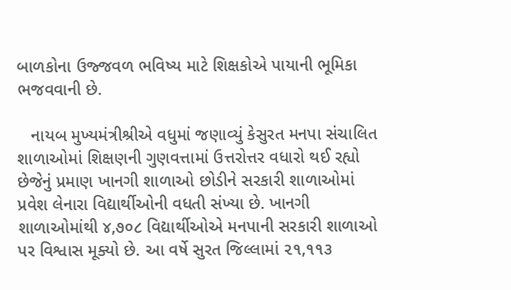બાળકોના ઉજ્જવળ ભવિષ્ય માટે શિક્ષકોએ પાયાની ભૂમિકા ભજવવાની છે.

   નાયબ મુખ્યમંત્રીશ્રીએ વધુમાં જણાવ્યું કેસુરત મનપા સંચાલિત શાળાઓમાં શિક્ષણની ગુણવત્તામાં ઉત્તરોત્તર વધારો થઈ રહ્યો છેજેનું પ્રમાણ ખાનગી શાળાઓ છોડીને સરકારી શાળાઓમાં પ્રવેશ લેનારા વિદ્યાર્થીઓની વધતી સંખ્યા છે. ખાનગી શાળાઓમાંથી ૪,૭૦૮ વિદ્યાર્થીઓએ મનપાની સરકારી શાળાઓ પર વિશ્વાસ મૂક્યો છે. આ વર્ષે સુરત જિલ્લામાં ૨૧,૧૧૩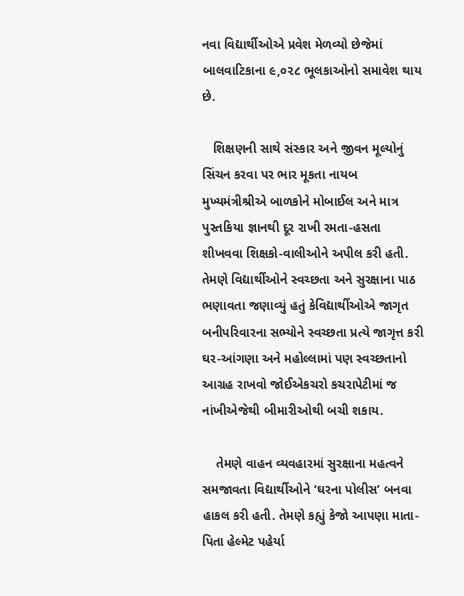નવા વિદ્યાર્થીઓએ પ્રવેશ મેળવ્યો છેજેમાં બાલવાટિકાના ૯,૦૨૮ ભૂલકાઓનો સમાવેશ થાય છે.

   શિક્ષણની સાથે સંસ્કાર અને જીવન મૂલ્યોનું સિંચન કરવા પર ભાર મૂકતા નાયબ મુખ્યમંત્રીશ્રીએ બાળકોને મોબાઈલ અને માત્ર પુસ્તકિયા જ્ઞાનથી દૂર રાખી રમતા-હસતા શીખવવા શિક્ષકો-વાલીઓને અપીલ કરી હતી. તેમણે વિદ્યાર્થીઓને સ્વચ્છતા અને સુરક્ષાના પાઠ ભણાવતા જણાવ્યું હતું કેવિદ્યાર્થીઓએ જાગૃત બનીપરિવારના સભ્યોને સ્વચ્છતા પ્રત્યે જાગૃત્ત કરી ઘર-આંગણા અને મહોલ્લામાં પણ સ્વચ્છતાનો આગ્રહ રાખવો જોઈએકચરો કચરાપેટીમાં જ નાંખીએજેથી બીમારીઓથી બચી શકાય.

    તેમણે વાહન વ્યવહારમાં સુરક્ષાના મહત્વને સમજાવતા વિદ્યાર્થીઓને ‘ઘરના પોલીસ’ બનવા હાકલ કરી હતી. તેમણે કહ્યું કેજો આપણા માતા-પિતા હેલ્મેટ પહેર્યા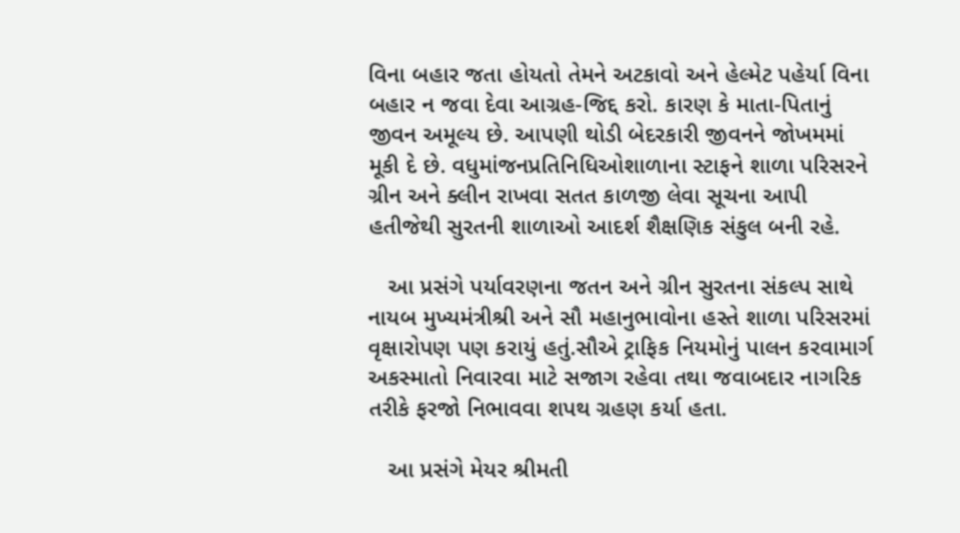વિના બહાર જતા હોયતો તેમને અટકાવો અને હેલ્મેટ પહેર્યા વિના બહાર ન જવા દેવા આગ્રહ-જિદ્દ કરો. કારણ કે માતા-પિતાનું જીવન અમૂલ્ય છે. આપણી થોડી બેદરકારી જીવનને જોખમમાં મૂકી દે છે. વધુમાંજનપ્રતિનિધિઓશાળાના સ્ટાફને શાળા પરિસરને ગ્રીન અને ક્લીન રાખવા સતત કાળજી લેવા સૂચના આપી હતીજેથી સુરતની શાળાઓ આદર્શ શૈક્ષણિક સંકુલ બની રહે.

   આ પ્રસંગે પર્યાવરણના જતન અને ગ્રીન સુરતના સંકલ્પ સાથે નાયબ મુખ્યમંત્રીશ્રી અને સૌ મહાનુભાવોના હસ્તે શાળા પરિસરમાં વૃક્ષારોપણ પણ કરાયું હતું.સૌએ ટ્રાફિક નિયમોનું પાલન કરવામાર્ગ અકસ્માતો નિવારવા માટે સજાગ રહેવા તથા જવાબદાર નાગરિક તરીકે ફરજો નિભાવવા શપથ ગ્રહણ કર્યા હતા.

   આ પ્રસંગે મેયર શ્રીમતી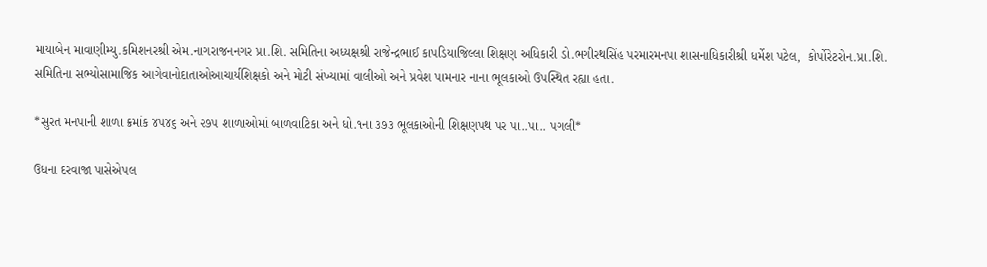માયાબેન માવાણીમ્યુ.કમિશનરશ્રી એમ.નાગરાજનનગર પ્રા.શિ. સમિતિના અધ્યક્ષશ્રી રાજેન્દ્રભાઈ કાપડિયાજિલ્લા શિક્ષણ અધિકારી ડો.ભગીરથસિંહ પરમારમનપા શાસનાધિકારીશ્રી ધર્મેશ પટેલ,  કોર્પોરેટરોન.પ્રા.શિ. સમિતિના સભ્યોસામાજિક આગેવાનોદાતાઓઆચાર્યશિક્ષકો અને મોટી સંખ્યામાં વાલીઓ અને પ્રવેશ પામનાર નાના ભૂલકાઓ ઉપસ્થિત રહ્યા હતા.

*સુરત મનપાની શાળા ક્રમાંક ૪૫૪૬ અને ૨૭૫ શાળાઓમાં બાળવાટિકા અને ધો.૧ના ૩૭૩ ભૂલકાઓની શિક્ષણપથ પર પા..પા.. પગલી*

ઉધના દરવાજા પાસેએપલ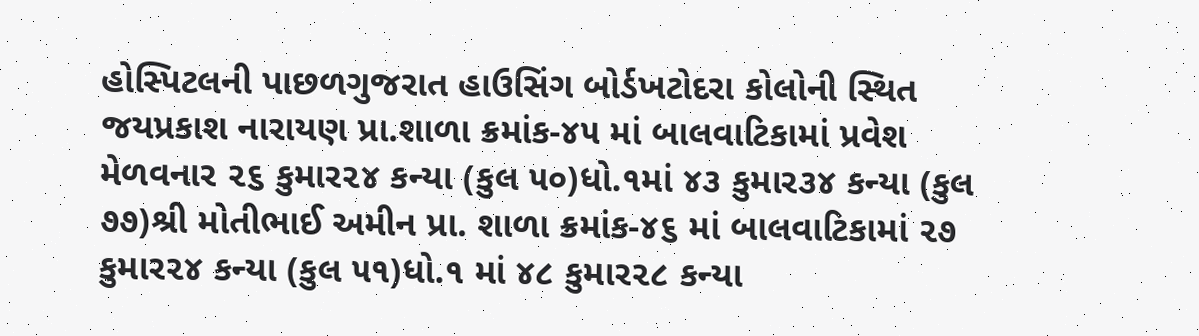હોસ્પિટલની પાછળગુજરાત હાઉસિંગ બોર્ડખટોદરા કોલોની સ્થિત જયપ્રકાશ નારાયણ પ્રા.શાળા ક્રમાંક-૪૫ માં બાલવાટિકામાં પ્રવેશ મેળવનાર ૨૬ કુમાર૨૪ કન્યા (કુલ ૫૦)ધો.૧માં ૪૩ કુમાર૩૪ કન્યા (કુલ ૭૭)શ્રી મોતીભાઈ અમીન પ્રા. શાળા ક્રમાંક-૪૬ માં બાલવાટિકામાં ૨૭ કુમાર૨૪ કન્યા (કુલ ૫૧)ધો.૧ માં ૪૮ કુમાર૨૮ કન્યા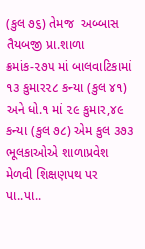(કુલ ૭૬) તેમજ  અબ્બાસ તૈયબજી પ્રા.શાળા ક્રમાંક-૨૭૫ માં બાલવાટિકામાં ૧૩ કુમાર૨૮ કન્યા (કુલ ૪૧) અને ધો.૧ માં ૨૯ કુમાર,૪૯ કન્યા (કુલ ૭૮) એમ કુલ ૩૭૩ ભૂલકાઓએ શાળાપ્રવેશ મેળવી શિક્ષણપથ પર પા..પા..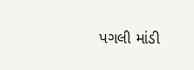પગલી માંડી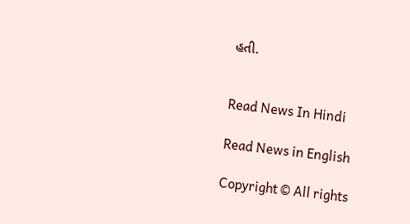હતી.


Read News In Hindi

Read News in English

Copyright © All rights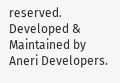reserved. Developed & Maintained by Aneri Developers.